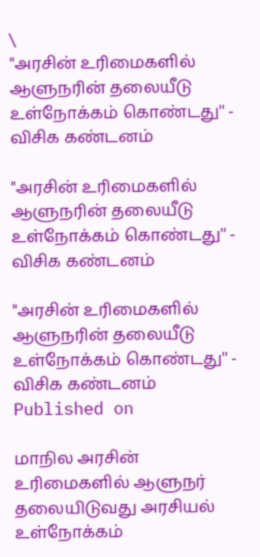\
"அரசின் உரிமைகளில் ஆளுநரின் தலையீடு உள்நோக்கம் கொண்டது'' - விசிக கண்டனம்

"அரசின் உரிமைகளில் ஆளுநரின் தலையீடு உள்நோக்கம் கொண்டது'' - விசிக கண்டனம்

"அரசின் உரிமைகளில் ஆளுநரின் தலையீடு உள்நோக்கம் கொண்டது'' - விசிக கண்டனம்
Published on

மாநில அரசின் உரிமைகளில் ஆளுநர் தலையிடுவது அரசியல் உள்நோக்கம்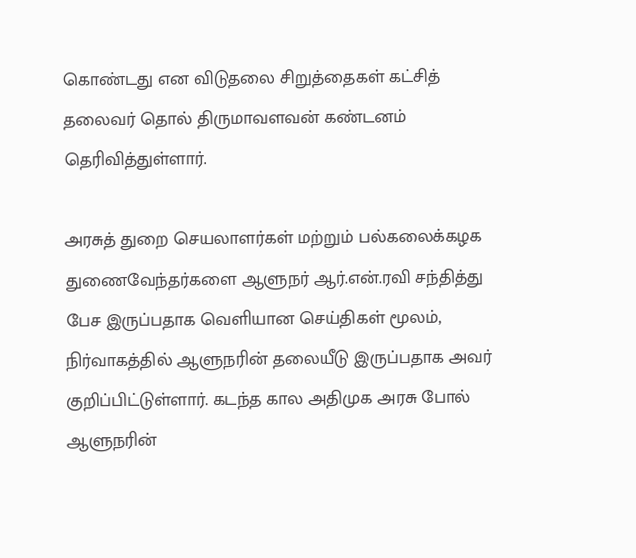கொண்டது என விடுதலை சிறுத்தைகள் கட்சித் தலைவர் தொல் திருமாவளவன் கண்டனம் தெரிவித்துள்ளார்.

அரசுத் துறை செயலாளர்கள் மற்றும் பல்கலைக்கழக துணைவேந்தர்களை ஆளுநர் ஆர்.என்.ரவி சந்தித்து பேச இருப்பதாக வெளியான செய்திகள் மூலம், நிர்வாகத்தில் ஆளுநரின் தலையீடு இருப்பதாக அவர் குறிப்பிட்டுள்ளார். கடந்த கால அதிமுக அரசு போல் ஆளுநரின்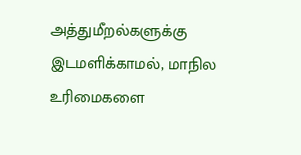அத்துமீறல்களுக்கு இடமளிக்காமல், மாநில உரிமைகளை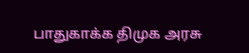பாதுகாக்க திமுக அரசு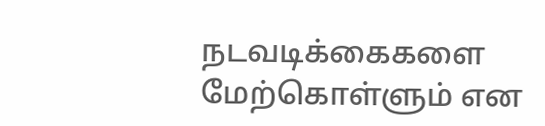நடவடிக்கைகளை மேற்கொள்ளும் என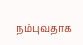நம்புவதாக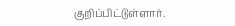குறிப்பிட்டுள்ளார்.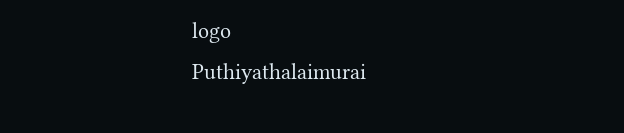logo
Puthiyathalaimurai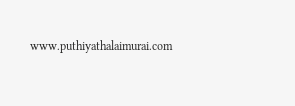www.puthiyathalaimurai.com